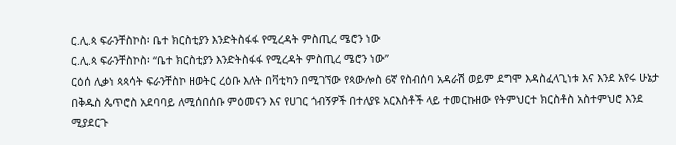ር.ሊ.ጳ ፍራንቸስኮስ፡ ቤተ ክርስቲያን እንድትስፋፋ የሚረዳት ምስጢረ ሜሮን ነው
ር.ሊ.ጳ ፍራንቸስኮስ፡ “ቤተ ክርስቲያን እንድትስፋፋ የሚረዳት ምስጢረ ሜሮን ነው”
ርዕሰ ሊቃነ ጳጳሳት ፍራንቸስኮ ዘወትር ረዕቡ እለት በቫቲካን በሚገኘው የጳውሎስ 6ኛ የስብሰባ አዳራሽ ወይም ደግሞ እዳስፈላጊነቱ እና እንደ አየሩ ሁኔታ በቅዱስ ጴጥሮስ አደባባይ ለሚሰበሰቡ ምዕመናን እና የሀገር ጎብኝዎች በተለያዩ አርእስቶች ላይ ተመርኩዘው የትምህርተ ክርስቶስ አስተምህሮ እንደ ሚያደርጉ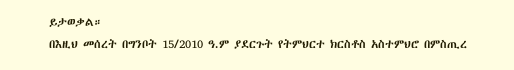ይታወቃል።
በእዚህ መሰረት በግንቦት 15/2010 ዓ.ም ያደርጉት የትምህርተ ክርስቶስ አስተምህሮ በምስጢረ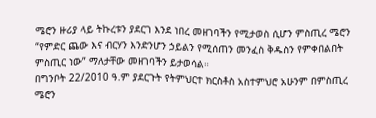ሜሮን ዙሪያ ላይ ትኩረቱን ያደርገ እንደ ነበረ መዘገባችን የሚታወስ ሲሆን ምስጢረ ሜሮን “የምድር ጨው እና ብርሃን እንድንሆን ኃይልን የሚሰጠን መንፈስ ቅዱስን የምቀበልበት ምስጢር ነው” ማለታቸው መዘገባችን ይታወሳል።
በግንቦት 22/2010 ዓ.ም ያደርጉት የትምህርተ ክርስቶስ አስተምህሮ አሁንም በምስጢረ ሜሮን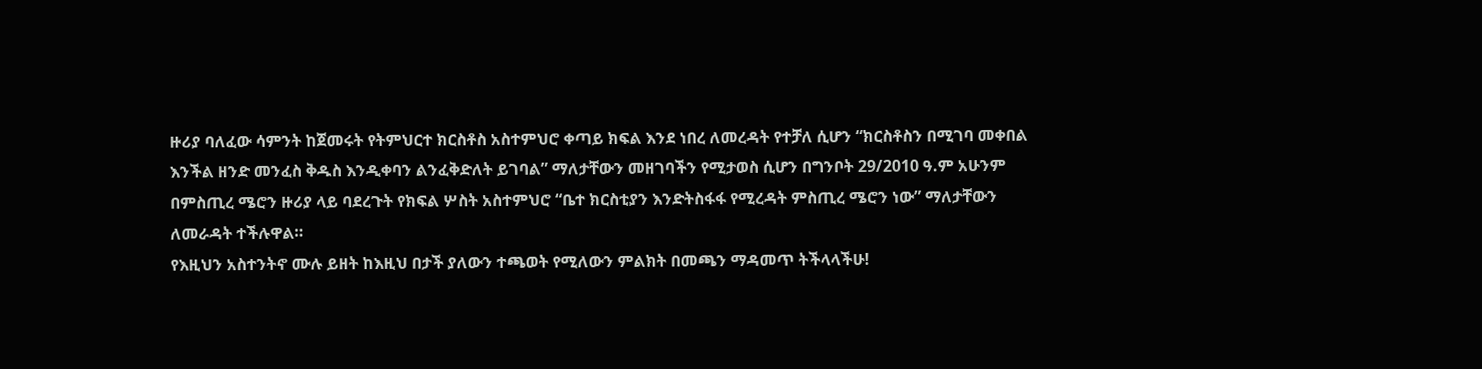ዙሪያ ባለፈው ሳምንት ከጀመሩት የትምህርተ ክርስቶስ አስተምህሮ ቀጣይ ክፍል እንደ ነበረ ለመረዳት የተቻለ ሲሆን “ክርስቶስን በሚገባ መቀበል እንችል ዘንድ መንፈስ ቅዱስ እንዲቀባን ልንፈቅድለት ይገባል” ማለታቸውን መዘገባችን የሚታወስ ሲሆን በግንቦት 29/2010 ዓ.ም አሁንም በምስጢረ ሜሮን ዙሪያ ላይ ባደረጉት የክፍል ሦስት አስተምህሮ “ቤተ ክርስቲያን እንድትስፋፋ የሚረዳት ምስጢረ ሜሮን ነው” ማለታቸውን ለመራዳት ተችሉዋል።
የእዚህን አስተንትኖ ሙሉ ይዘት ከእዚህ በታች ያለውን ተጫወት የሚለውን ምልክት በመጫን ማዳመጥ ትችላላችሁ!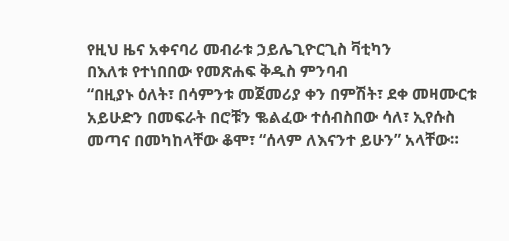የዚህ ዜና አቀናባሪ መብራቱ ኃይሌጊዮርጊስ ቫቲካን
በእለቱ የተነበበው የመጽሐፍ ቅዱስ ምንባብ
“በዚያኑ ዕለት፣ በሳምንቱ መጀመሪያ ቀን በምሽት፣ ደቀ መዛሙርቱ አይሁድን በመፍራት በሮቹን ቈልፈው ተሰብስበው ሳለ፣ ኢየሱስ መጣና በመካከላቸው ቆሞ፣ “ሰላም ለእናንተ ይሁን” አላቸው።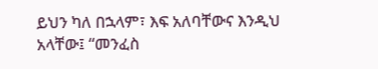ይህን ካለ በኋላም፣ እፍ አለባቸውና እንዲህ አላቸው፤ “መንፈስ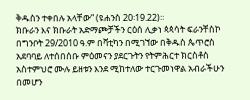ቅዱስን ተቀበሉ አላቸው” (ዩሐንስ 20፡19.22)።
ክቡራን እና ክቡራት አድማጮቻችን ርዕሰ ሊቃነ ጳጳሳት ፍራንቸስኮ በግንቦት 29/2010 ዓ.ም በቫቲካን በሚገኘው በቅዱስ ጴጥሮስ አደባባይ ለተሰበሰቡ ምዕመናን ያደርጉትን የትምሕርተ ክርስቶስ አስተምህሮ ሙሉ ይዘቱን እንደ ሚከተለው ተርጉመነዋል አብራችሁን በመሆን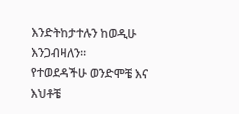እንድትከታተሉን ከወዲሁ እንጋብዛለን።
የተወደዳችሁ ወንድሞቼ እና እህቶቼ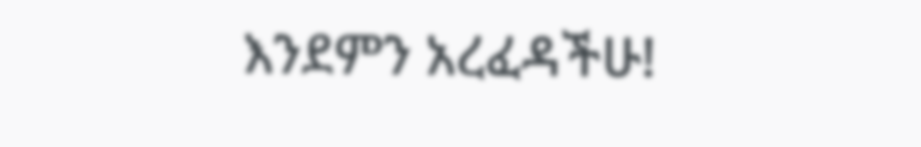እንደምን አረፈዳችሁ!